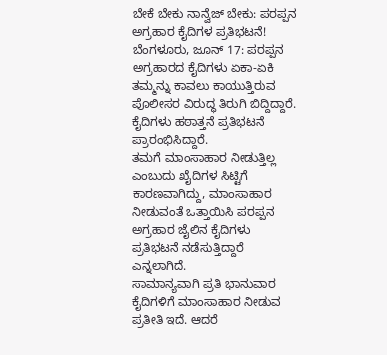ಬೇಕೆ ಬೇಕು ನಾನ್ವೆಜ್ ಬೇಕು: ಪರಪ್ಪನ ಅಗ್ರಹಾರ ಕೈದಿಗಳ ಪ್ರತಿಭಟನೆ!
ಬೆಂಗಳೂರು, ಜೂನ್ 17: ಪರಪ್ಪನ ಅಗ್ರಹಾರದ ಕೈದಿಗಳು ಏಕಾ-ಏಕಿ ತಮ್ಮನ್ನು ಕಾವಲು ಕಾಯುತ್ತಿರುವ ಪೊಲೀಸರ ವಿರುದ್ಧ ತಿರುಗಿ ಬಿದ್ದಿದ್ದಾರೆ. ಕೈದಿಗಳು ಹಠಾತ್ತನೆ ಪ್ರತಿಭಟನೆ ಪ್ರಾರಂಭಿಸಿದ್ದಾರೆ.
ತಮಗೆ ಮಾಂಸಾಹಾರ ನೀಡುತ್ತಿಲ್ಲ ಎಂಬುದು ಖೈದಿಗಳ ಸಿಟ್ಟಿಗೆ ಕಾರಣವಾಗಿದ್ದು, ಮಾಂಸಾಹಾರ ನೀಡುವಂತೆ ಒತ್ತಾಯಿಸಿ ಪರಪ್ಪನ ಅಗ್ರಹಾರ ಜೈಲಿನ ಕೈದಿಗಳು ಪ್ರತಿಭಟನೆ ನಡೆಸುತ್ತಿದ್ದಾರೆ ಎನ್ನಲಾಗಿದೆ.
ಸಾಮಾನ್ಯವಾಗಿ ಪ್ರತಿ ಭಾನುವಾರ ಕೈದಿಗಳಿಗೆ ಮಾಂಸಾಹಾರ ನೀಡುವ ಪ್ರತೀತಿ ಇದೆ. ಆದರೆ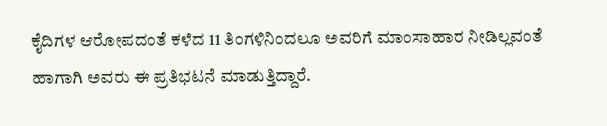ಕೈದಿಗಳ ಆರೋಪದಂತೆ ಕಳೆದ 11 ತಿಂಗಳಿನಿಂದಲೂ ಅವರಿಗೆ ಮಾಂಸಾಹಾರ ನೀಡಿಲ್ಲವಂತೆ ಹಾಗಾಗಿ ಅವರು ಈ ಪ್ರತಿಭಟನೆ ಮಾಡುತ್ತಿದ್ದಾರೆ.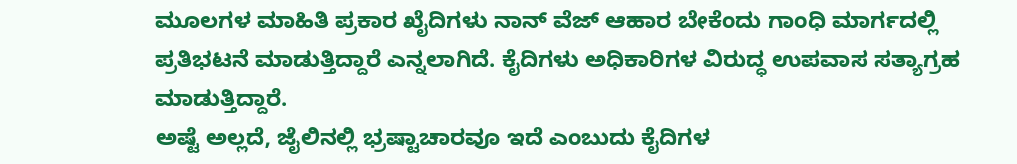ಮೂಲಗಳ ಮಾಹಿತಿ ಪ್ರಕಾರ ಖೈದಿಗಳು ನಾನ್ ವೆಜ್ ಆಹಾರ ಬೇಕೆಂದು ಗಾಂಧಿ ಮಾರ್ಗದಲ್ಲಿ ಪ್ರತಿಭಟನೆ ಮಾಡುತ್ತಿದ್ದಾರೆ ಎನ್ನಲಾಗಿದೆ. ಕೈದಿಗಳು ಅಧಿಕಾರಿಗಳ ವಿರುದ್ಧ ಉಪವಾಸ ಸತ್ಯಾಗ್ರಹ ಮಾಡುತ್ತಿದ್ದಾರೆ.
ಅಷ್ಟೆ ಅಲ್ಲದೆ, ಜೈಲಿನಲ್ಲಿ ಭ್ರಷ್ಟಾಚಾರವೂ ಇದೆ ಎಂಬುದು ಕೈದಿಗಳ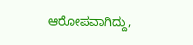ಆರೋಪವಾಗಿದ್ದು,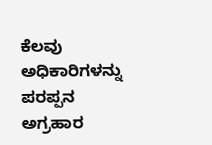ಕೆಲವು ಅಧಿಕಾರಿಗಳನ್ನು ಪರಪ್ಪನ ಅಗ್ರಹಾರ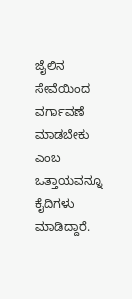ಜೈಲಿನ ಸೇವೆಯಿಂದ ವರ್ಗಾವಣೆ ಮಾಡಬೇಕು ಎಂಬ ಒತ್ತಾಯವನ್ನೂ ಕೈದಿಗಳು ಮಾಡಿದ್ದಾರೆ.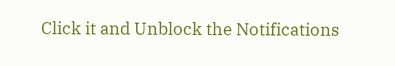Click it and Unblock the Notifications